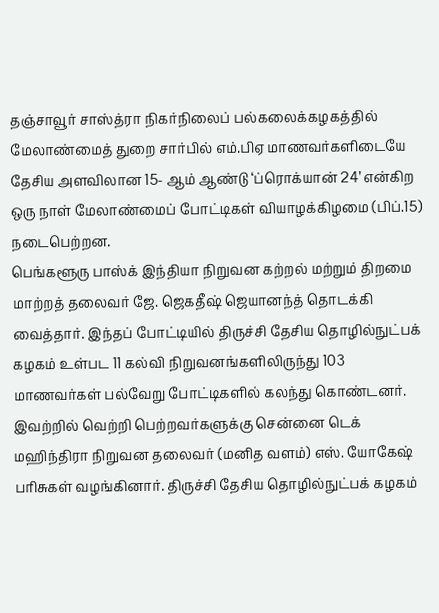தஞ்சாவூர் சாஸ்த்ரா நிகர்நிலைப் பல்கலைக்கழகத்தில் மேலாண்மைத் துறை சார்பில் எம்.பிஏ மாணவர்களிடையே தேசிய அளவிலான 15- ஆம் ஆண்டு ‘ப்ரொக்யான் 24’ என்கிற ஒரு நாள் மேலாண்மைப் போட்டிகள் வியாழக்கிழமை (பிப்.15) நடைபெற்றன.
பெங்களூரு பாஸ்க் இந்தியா நிறுவன கற்றல் மற்றும் திறமை மாற்றத் தலைவர் ஜே. ஜெகதீஷ் ஜெயானந்த் தொடக்கி வைத்தார். இந்தப் போட்டியில் திருச்சி தேசிய தொழில்நுட்பக் கழகம் உள்பட 11 கல்வி நிறுவனங்களிலிருந்து 103 மாணவர்கள் பல்வேறு போட்டிகளில் கலந்து கொண்டனர்.
இவற்றில் வெற்றி பெற்றவர்களுக்கு சென்னை டெக் மஹிந்திரா நிறுவன தலைவர் (மனித வளம்) எஸ். யோகேஷ் பரிசுகள் வழங்கினார். திருச்சி தேசிய தொழில்நுட்பக் கழகம்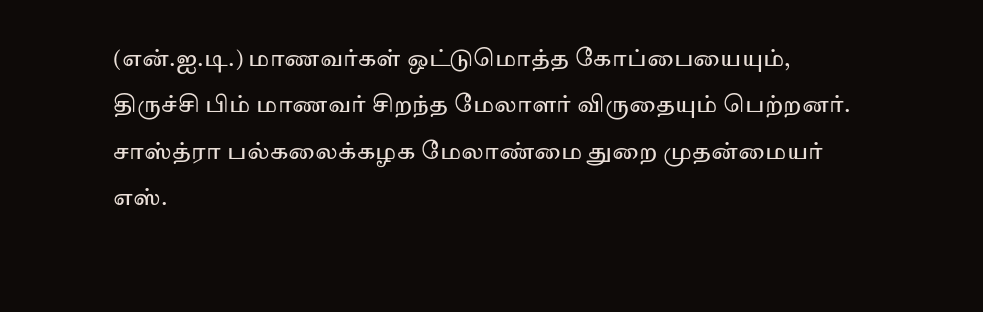(என்.ஐ.டி.) மாணவர்கள் ஒட்டுமொத்த கோப்பையையும், திருச்சி பிம் மாணவர் சிறந்த மேலாளர் விருதையும் பெற்றனர்.
சாஸ்த்ரா பல்கலைக்கழக மேலாண்மை துறை முதன்மையர் எஸ்.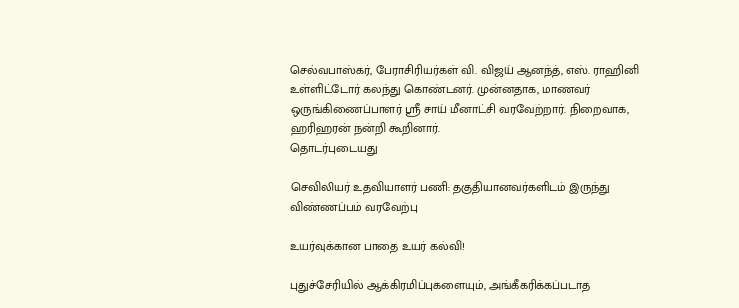செல்வபாஸ்கர், பேராசிரியர்கள் வி. விஜய் ஆனந்த், எஸ். ராஹினி உள்ளிட்டோர் கலந்து கொண்டனர். முன்னதாக, மாணவர் ஒருங்கிணைப்பாளர் ஸ்ரீ சாய் மீனாட்சி வரவேற்றார். நிறைவாக, ஹரிஹரன் நன்றி கூறினார்.
தொடர்புடையது

செவிலியர் உதவியாளர் பணி: தகுதியானவர்களிடம் இருந்து விண்ணப்பம் வரவேற்பு

உயர்வுக்கான பாதை உயர் கல்வி!

புதுச்சேரியில் ஆக்கிரமிப்புகளையும், அங்கீகரிக்கப்படாத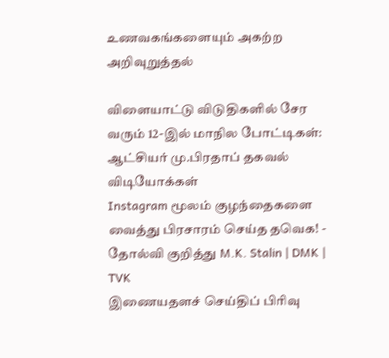உணவகங்களையும் அகற்ற அறிவுறுத்தல்

விளையாட்டு விடுதிகளில் சேர வரும் 12-இல் மாநில போட்டிகள்: ஆட்சியர் மு.பிரதாப் தகவல்
விடியோக்கள்
Instagram மூலம் குழந்தைகளை வைத்து பிரசாரம் செய்த தவெக! - தோல்வி குறித்து M.K. Stalin | DMK | TVK
இணையதளச் செய்திப் பிரிவு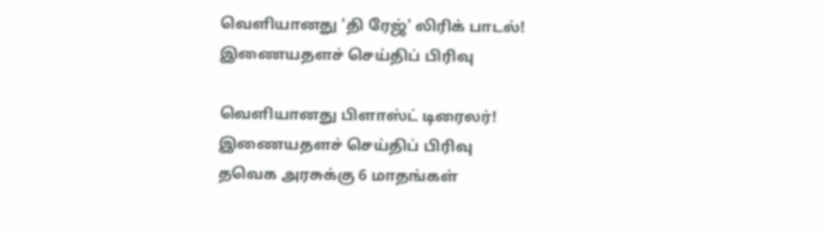வெளியானது 'தி ரேஜ்' லிரிக் பாடல்!
இணையதளச் செய்திப் பிரிவு

வெளியானது பிளாஸ்ட் டிரைலர்!
இணையதளச் செய்திப் பிரிவு
தவெக அரசுக்கு 6 மாதங்கள்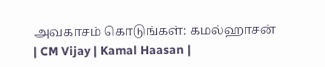அவகாசம் கொடுங்கள்: கமல்ஹாசன் | CM Vijay | Kamal Haasan |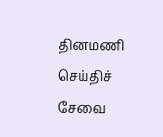தினமணி செய்திச் சேவை